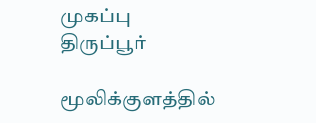முகப்பு
திருப்பூர்

மூலிக்குளத்தில்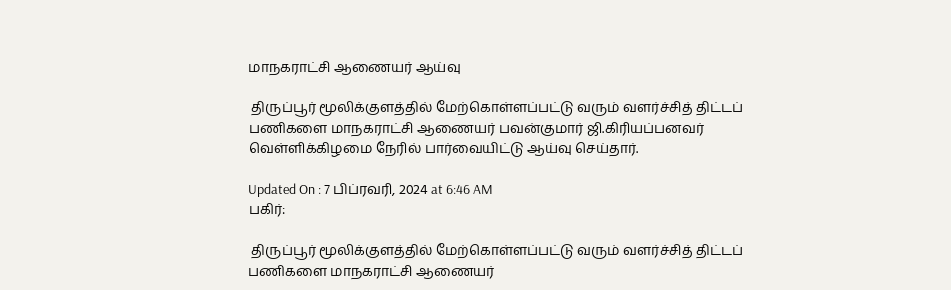மாநகராட்சி ஆணையர் ஆய்வு

 திருப்பூர் மூலிக்குளத்தில் மேற்கொள்ளப்பட்டு வரும் வளர்ச்சித் திட்டப் பணிகளை மாநகராட்சி ஆணையர் பவன்குமார் ஜி.கிரியப்பனவர் வெள்ளிக்கிழமை நேரில் பார்வையிட்டு ஆய்வு செய்தார்.

Updated On : 7 பிப்ரவரி, 2024 at 6:46 AM
பகிர்:

 திருப்பூர் மூலிக்குளத்தில் மேற்கொள்ளப்பட்டு வரும் வளர்ச்சித் திட்டப் பணிகளை மாநகராட்சி ஆணையர்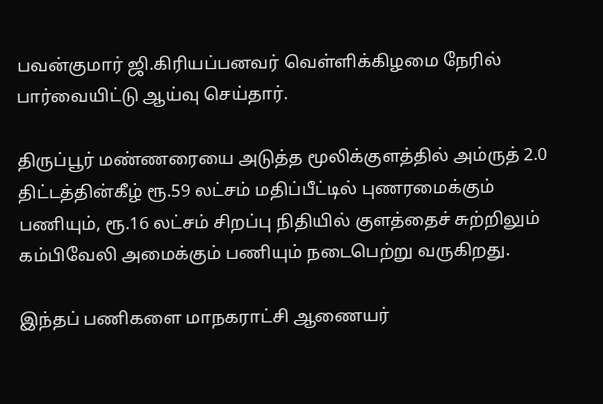பவன்குமார் ஜி.கிரியப்பனவர் வெள்ளிக்கிழமை நேரில் பார்வையிட்டு ஆய்வு செய்தார்.

திருப்பூர் மண்ணரையை அடுத்த மூலிக்குளத்தில் அம்ருத் 2.0 திட்டத்தின்கீழ் ரூ.59 லட்சம் மதிப்பீட்டில் புணரமைக்கும் பணியும், ரூ.16 லட்சம் சிறப்பு நிதியில் குளத்தைச் சுற்றிலும் கம்பிவேலி அமைக்கும் பணியும் நடைபெற்று வருகிறது.

இந்தப் பணிகளை மாநகராட்சி ஆணையர்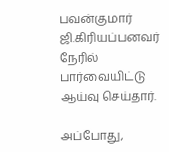பவன்குமார் ஜி.கிரியப்பனவர் நேரில் பார்வையிட்டு ஆய்வு செய்தார்.

அப்போது,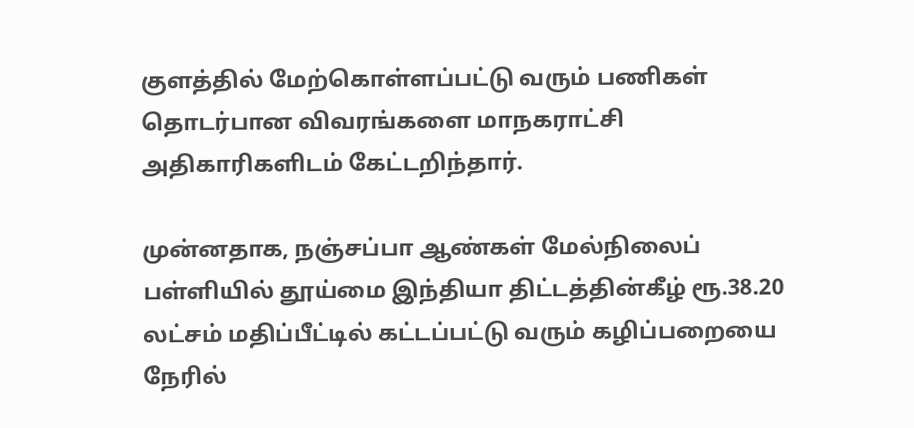குளத்தில் மேற்கொள்ளப்பட்டு வரும் பணிகள் தொடர்பான விவரங்களை மாநகராட்சி அதிகாரிகளிடம் கேட்டறிந்தார்.

முன்னதாக, நஞ்சப்பா ஆண்கள் மேல்நிலைப் பள்ளியில் தூய்மை இந்தியா திட்டத்தின்கீழ் ரூ.38.20 லட்சம் மதிப்பீட்டில் கட்டப்பட்டு வரும் கழிப்பறையை நேரில்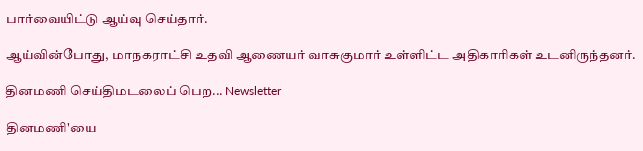பார்வையிட்டு ஆய்வு செய்தார்.

ஆய்வின்போது, மாநகராட்சி உதவி ஆணையர் வாசுகுமார் உள்ளிட்ட அதிகாரிகள் உடனிருந்தனர்.

தினமணி செய்திமடலைப் பெற... Newsletter

தினமணி'யை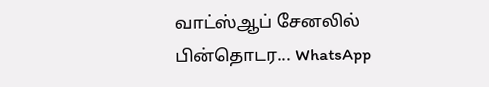வாட்ஸ்ஆப் சேனலில் பின்தொடர... WhatsApp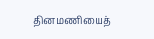தினமணியைத்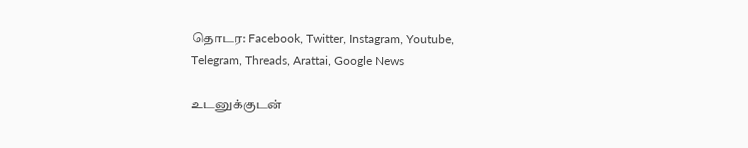தொடர: Facebook, Twitter, Instagram, Youtube, Telegram, Threads, Arattai, Google News

உடனுக்குடன்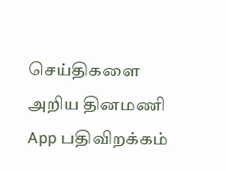செய்திகளை அறிய தினமணி App பதிவிறக்கம்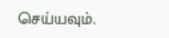செய்யவும்.